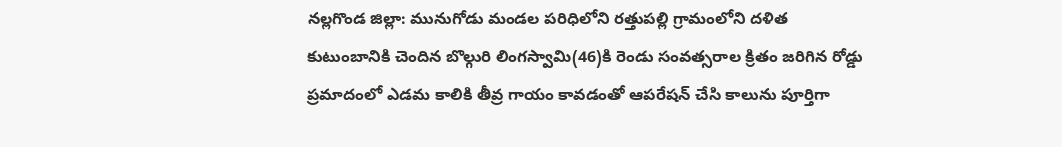నల్లగొండ జిల్లా: మునుగోడు మండల పరిధిలోని రత్తుపల్లి గ్రామంలోని దళిత కుటుంబానికి చెందిన బొల్గురి లింగస్వామి(46)కి రెండు సంవత్సరాల క్రితం జరిగిన రోడ్డు ప్రమాదంలో ఎడమ కాలికి తీవ్ర గాయం కావడంతో ఆపరేషన్ చేసి కాలును పూర్తిగా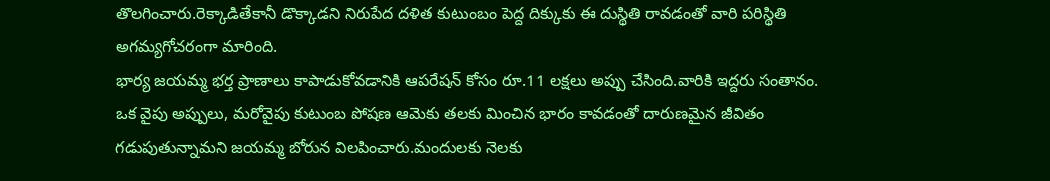తొలగించారు.రెక్కాడితేకానీ డొక్కాడని నిరుపేద దళిత కుటుంబం పెద్ద దిక్కుకు ఈ దుస్థితి రావడంతో వారి పరిస్థితి అగమ్యగోచరంగా మారింది.
భార్య జయమ్మ భర్త ప్రాణాలు కాపాడుకోవడానికి ఆపరేషన్ కోసం రూ.11 లక్షలు అప్పు చేసింది.వారికి ఇద్దరు సంతానం.
ఒక వైపు అప్పులు, మరోవైపు కుటుంబ పోషణ ఆమెకు తలకు మించిన భారం కావడంతో దారుణమైన జీవితం గడుపుతున్నామని జయమ్మ బోరున విలపించారు.మందులకు నెలకు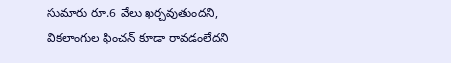సుమారు రూ.6 వేలు ఖర్చవుతుందని, వికలాంగుల ఫించన్ కూడా రావడంలేదని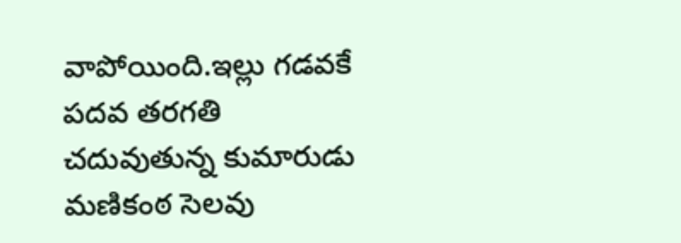వాపోయింది.ఇల్లు గడవకే పదవ తరగతి చదువుతున్న కుమారుడు మణికంఠ సెలవు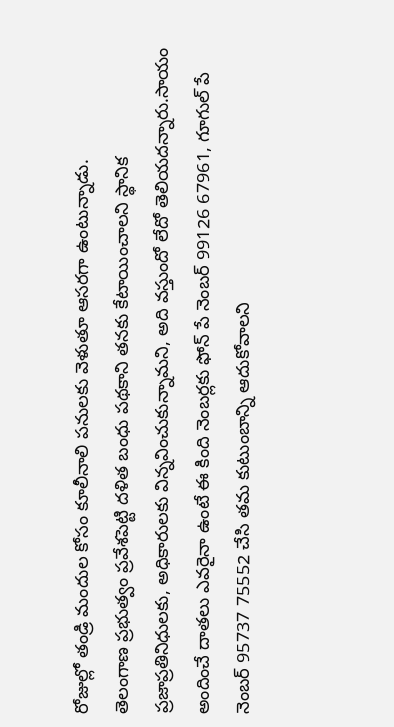రోజుల్లో తండ్రి మందుల కోసం కూలీనాలి పనులకు వెళుతూ ఆసరగా ఉంటున్నాడు.
తెలంగాణ ప్రభుత్వం ప్రవేశపెట్టి దళిత బంధు పథకాని తనకు కేటాయించాలని స్థానిక ప్రజాప్రతినిధులకు, అధికారులకు విన్నవించుకున్నామని, అది వస్తుందో లేదో తెలియదన్నారు.సాయం అందించే దాతలు ఎవరైనా ఉంటే ఈ కింది నెంబర్లకు ఫోన్ పే నెంబర్ 99126 67961, గూగుల్ పే నెంబర్ 95737 75552 చేసి తమ కుటుంబాన్ని ఆదుకోవాలని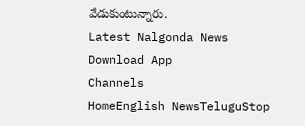వేడుకుంటున్నారు.
Latest Nalgonda News
Download App
Channels
HomeEnglish NewsTeluguStop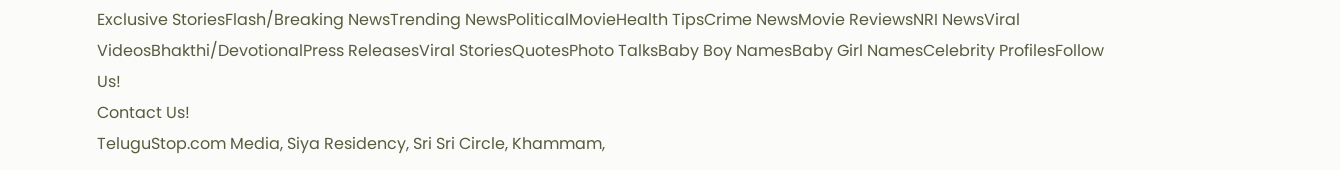Exclusive StoriesFlash/Breaking NewsTrending NewsPoliticalMovieHealth TipsCrime NewsMovie ReviewsNRI NewsViral VideosBhakthi/DevotionalPress ReleasesViral StoriesQuotesPhoto TalksBaby Boy NamesBaby Girl NamesCelebrity ProfilesFollow Us!
Contact Us!
TeluguStop.com Media, Siya Residency, Sri Sri Circle, Khammam,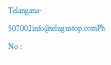Telangana- 507002info@telugustop.comPh No :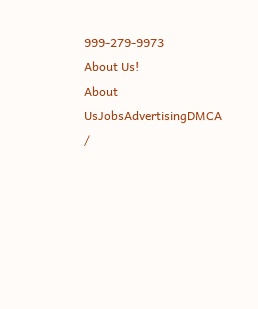999-279-9973
About Us!
About UsJobsAdvertisingDMCA /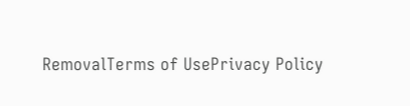RemovalTerms of UsePrivacy Policy